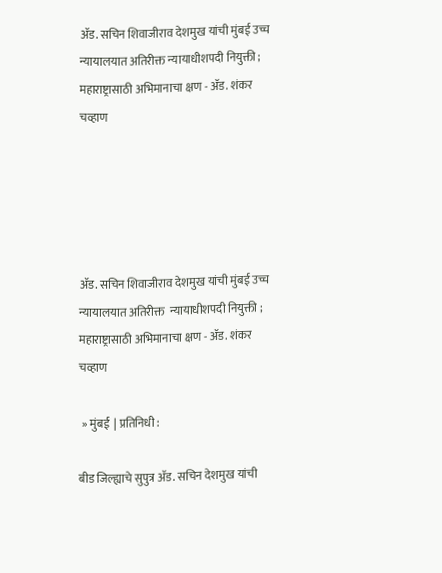ॲड. सचिन शिवाजीराव देशमुख यांची मुंबई उच्च न्यायालयात अतिरीक्त न्यायाधीशपदी नियुक्ती ; महाराष्ट्रासाठी अभिमानाचा क्षण - ॲड. शंकर चव्हाण





ॲड. सचिन शिवाजीराव देशमुख यांची मुंबई उच्च न्यायालयात अतिरीक्त  न्यायाधीशपदी नियुक्ती ; महाराष्ट्रासाठी अभिमानाचा क्षण - ॲड. शंकर चव्हाण

 » मुंबई  | प्रतिनिधी :

बीड जिल्ह्याचे सुपुत्र ॲड. सचिन देशमुख यांची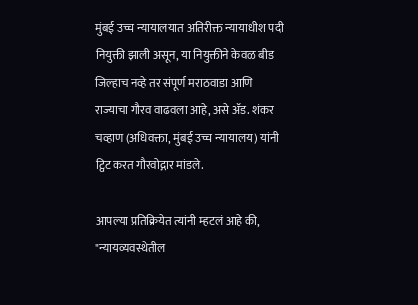मुंबई उच्च न्यायालयात अतिरीक्त न्यायाधीश पदी नियुक्ती झाली असून, या नियुक्तीने केवळ बीड जिल्हाच नव्हे तर संपूर्ण मराठवाडा आणि राज्याचा गौरव वाढवला आहे, असे ॲड. शंकर चव्हाण (अधिवक्ता, मुंबई उच्च न्यायालय) यांनी ट्विट करत गौरवोद्गार मांडले.

आपल्या प्रतिक्रियेत त्यांनी म्हटलं आहे की, "न्यायव्यवस्थेतील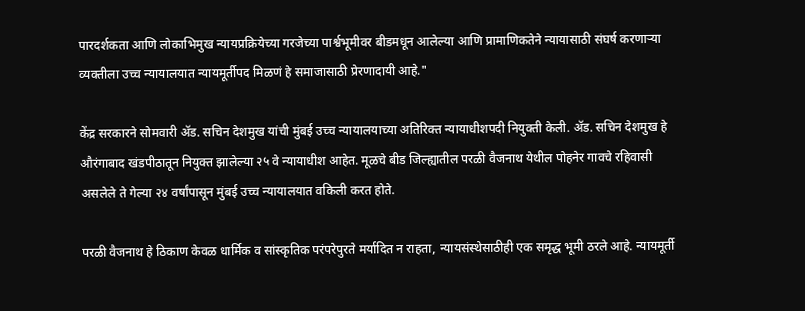पारदर्शकता आणि लोकाभिमुख न्यायप्रक्रियेच्या गरजेच्या पार्श्वभूमीवर बीडमधून आलेल्या आणि प्रामाणिकतेने न्यायासाठी संघर्ष करणाऱ्या व्यक्तीला उच्च न्यायालयात न्यायमूर्तीपद मिळणं हे समाजासाठी प्रेरणादायी आहे."

केंद्र सरकारने सोमवारी ॲड. सचिन देशमुख यांची मुंबई उच्च न्यायालयाच्या अतिरिक्त न्यायाधीशपदी नियुक्ती केली. ॲड. सचिन देशमुख हे औरंगाबाद खंडपीठातून नियुक्त झालेल्या २५ वे न्यायाधीश आहेत. मूळचे बीड जिल्ह्यातील परळी वैजनाथ येथील पोहनेर गावचे रहिवासी असलेले ते गेल्या २४ वर्षांपासून मुंबई उच्च न्यायालयात वकिली करत होते.

परळी वैजनाथ हे ठिकाण केवळ धार्मिक व सांस्कृतिक परंपरेपुरते मर्यादित न राहता, न्यायसंस्थेसाठीही एक समृद्ध भूमी ठरले आहे. न्यायमूर्ती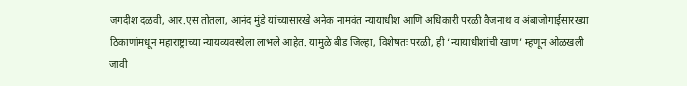जगदीश दळवी, आर.एस तोतला, आनंद मुंडे यांच्यासारखे अनेक नामवंत न्यायाधीश आणि अधिकारी परळी वैजनाथ व अंबाजोगाईसारख्या ठिकाणांमधून महाराष्ट्राच्या न्यायव्यवस्थेला लाभले आहेत. यामुळे बीड जिल्हा, विशेषतः परळी, ही ‘न्यायाधीशांची खाण’ म्हणून ओळखली जावी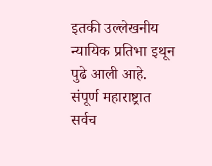इतकी उल्लेखनीय न्यायिक प्रतिभा इथून पुढे आली आहे. संपूर्ण महाराष्ट्रात सर्वच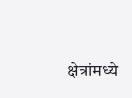क्षेत्रांमध्ये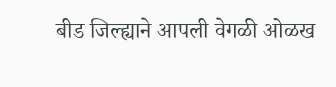बीड जिल्ह्याने आपली वेगळी ओळख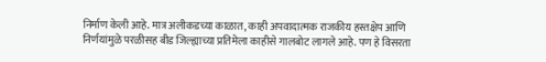निर्माण केली आहे. मात्र अलीकडच्या काळात, काही अपवादात्मक राजकीय हस्तक्षेप आणि निर्णयांमुळे परळीसह बीड जिल्ह्याच्या प्रतिमेला काहीसे गालबोट लागले आहे. पण हे विसरता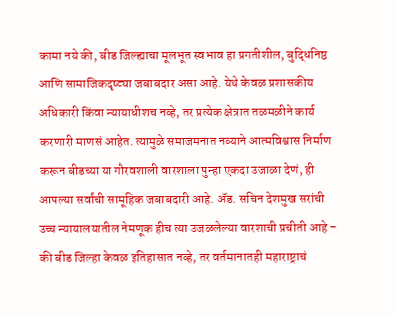कामा नये की, बीड जिल्ह्याचा मूलभूत स्वभाव हा प्रगतीशील, बुद्धिनिष्ठ आणि सामाजिकदृष्ट्या जबाबदार असा आहे. येथे केवळ प्रशासकीय अधिकारी किंवा न्यायाधीशच नव्हे, तर प्रत्येक क्षेत्रात तळमळीने कार्य करणारी माणसं आहेत. त्यामुळे समाजमनात नव्याने आत्मविश्वास निर्माण करून बीडच्या या गौरवशाली वारशाला पुन्हा एकदा उजाळा देणं, ही आपल्या सर्वांची सामूहिक जबाबदारी आहे. ॲड. सचिन देशमुख सरांची उच्च न्यायालयातील नेमणूक हीच त्या उजळलेल्या वारशाची प्रचीती आहे – की बीड जिल्हा केवळ इतिहासात नव्हे, तर वर्तमानातही महाराष्ट्राचं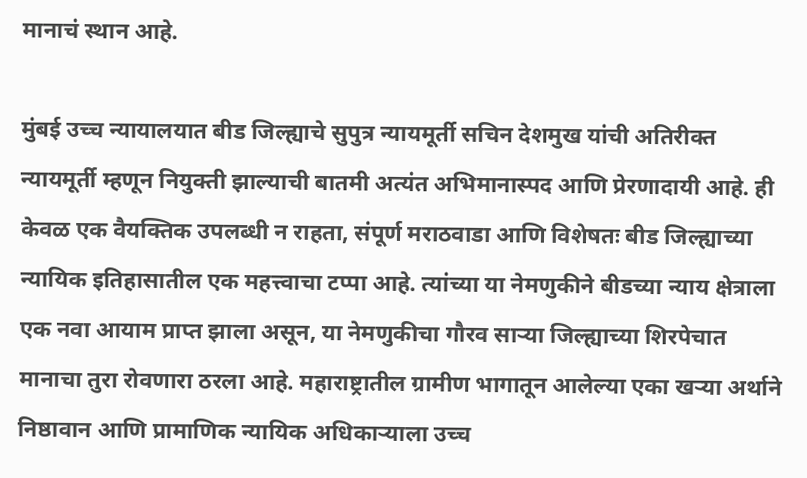मानाचं स्थान आहे.

मुंबई उच्च न्यायालयात बीड जिल्ह्याचे सुपुत्र न्यायमूर्ती सचिन देशमुख यांची अतिरीक्त न्यायमूर्ती म्हणून नियुक्ती झाल्याची बातमी अत्यंत अभिमानास्पद आणि प्रेरणादायी आहे. ही केवळ एक वैयक्तिक उपलब्धी न राहता, संपूर्ण मराठवाडा आणि विशेषतः बीड जिल्ह्याच्या न्यायिक इतिहासातील एक महत्त्वाचा टप्पा आहे. त्यांच्या या नेमणुकीने बीडच्या न्याय क्षेत्राला एक नवा आयाम प्राप्त झाला असून, या नेमणुकीचा गौरव साऱ्या जिल्ह्याच्या शिरपेचात मानाचा तुरा रोवणारा ठरला आहे. महाराष्ट्रातील ग्रामीण भागातून आलेल्या एका खऱ्या अर्थाने निष्ठावान आणि प्रामाणिक न्यायिक अधिकाऱ्याला उच्च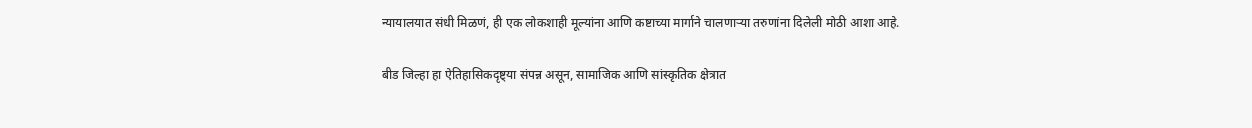न्यायालयात संधी मिळणं, ही एक लोकशाही मूल्यांना आणि कष्टाच्या मार्गाने चालणाऱ्या तरुणांना दिलेली मोठी आशा आहे.

बीड जिल्हा हा ऐतिहासिकदृष्ट्या संपन्न असून, सामाजिक आणि सांस्कृतिक क्षेत्रात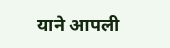याने आपली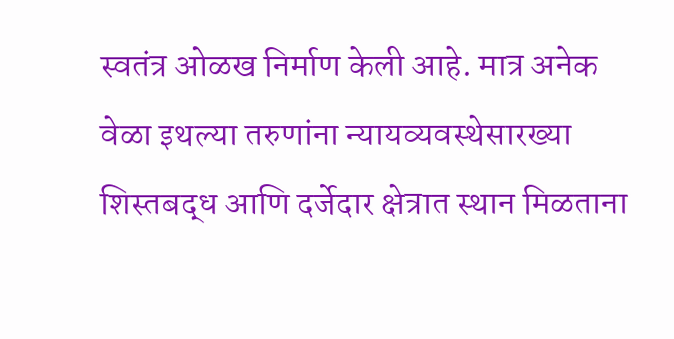स्वतंत्र ओळख निर्माण केली आहे. मात्र अनेक वेळा इथल्या तरुणांना न्यायव्यवस्थेसारख्या शिस्तबद्ध आणि दर्जेदार क्षेत्रात स्थान मिळताना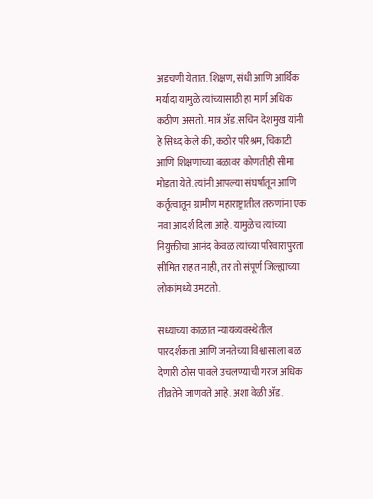अडचणी येतात. शिक्षण, संधी आणि आर्थिक मर्यादा यामुळे त्यांच्यासाठी हा मार्ग अधिक कठीण असतो. मात्र ॲड.सचिन देशमुख यांनी हे सिध्द केले की, कठोर परिश्रम, चिकाटी आणि शिक्षणाच्या बळावर कोणतीही सीमा मोडता येते. त्यांनी आपल्या संघर्षातून आणि कर्तृत्वातून ग्रामीण महाराष्ट्रातील तरुणांना एक नवा आदर्श दिला आहे. यामुळेच त्यांच्या नियुक्तीचा आनंद केवळ त्यांच्या परिवारापुरता सीमित राहत नाही, तर तो संपूर्ण जिल्ह्याच्या लोकांमध्ये उमटतो.

सध्याच्या काळात न्यायव्यवस्थेतील पारदर्शकता आणि जनतेच्या विश्वासाला बळ देणारी ठोस पावले उचलण्याची गरज अधिक तीव्रतेने जाणवते आहे. अशा वेळी ॲड.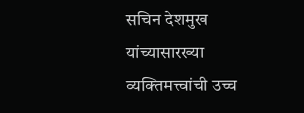सचिन देशमुख यांच्यासारख्या व्यक्तिमत्त्वांची उच्च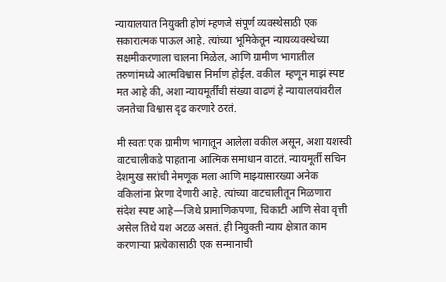न्यायालयात नियुक्ती होणं म्हणजे संपूर्ण व्यवस्थेसाठी एक सकारात्मक पाऊल आहे. त्यांच्या भूमिकेतून न्यायव्यवस्थेच्या    सक्षमीकरणाला चालना मिळेल, आणि ग्रामीण भागातील तरुणांमध्ये आत्मविश्वास निर्माण होईल. वकील  म्हणून माझं स्पष्ट मत आहे की, अशा न्यायमूर्तींची संख्या वाढणं हे न्यायालयांवरील जनतेचा विश्वास दृढ करणारे ठरतं.

मी स्वतः एक ग्रामीण भागातून आलेला वकील असून, अशा यशस्वी वाटचालीकडे पाहताना आत्मिक समाधान वाटतं. न्यायमूर्ती सचिन देशमुख सरांची नेमणूक मला आणि माझ्यासारख्या अनेक वकिलांना प्रेरणा देणारी आहे. त्यांच्या वाटचालीतून मिळणारा संदेश स्पष्ट आहे—जिथे प्रामाणिकपणा, चिकाटी आणि सेवा वृत्ती असेल तिथे यश अटळ असतं. ही नियुक्ती न्याय क्षेत्रात काम करणाऱ्या प्रत्येकासाठी एक सन्मानाची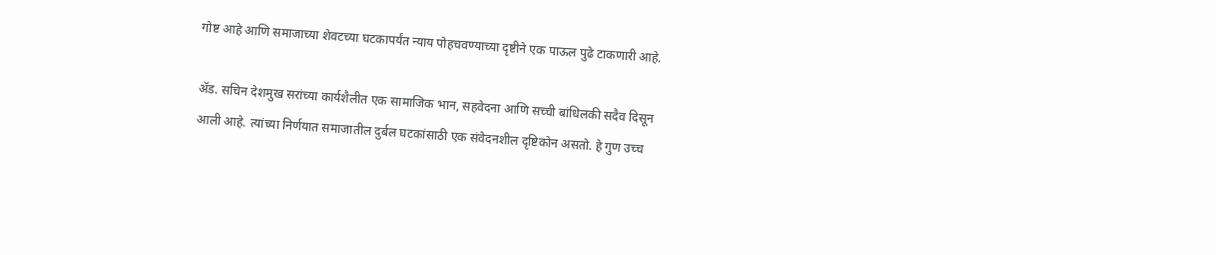गोष्ट आहे आणि समाजाच्या शेवटच्या घटकापर्यंत न्याय पोहचवण्याच्या दृष्टीने एक पाऊल पुढे टाकणारी आहे.

ॲड. सचिन देशमुख सरांच्या कार्यशैलीत एक सामाजिक भान, सहवेदना आणि सच्ची बांधिलकी सदैव दिसून आली आहे. त्यांच्या निर्णयात समाजातील दुर्बल घटकांसाठी एक संवेदनशील दृष्टिकोन असतो. हे गुण उच्च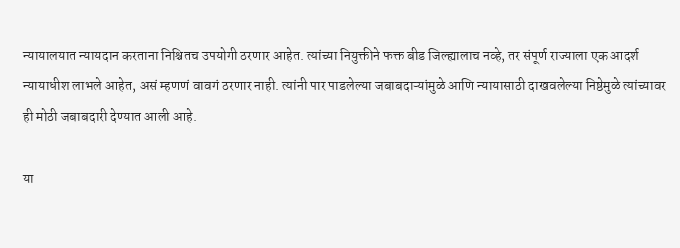न्यायालयात न्यायदान करताना निश्चितच उपयोगी ठरणार आहेत. त्यांच्या नियुक्तीने फक्त बीड जिल्ह्यालाच नव्हे, तर संपूर्ण राज्याला एक आदर्श न्यायाधीश लाभले आहेत, असं म्हणणं वावगं ठरणार नाही. त्यांनी पार पाडलेल्या जबाबदाऱ्यांमुळे आणि न्यायासाठी दाखवलेल्या निष्ठेमुळे त्यांच्यावर ही मोठी जबाबदारी देण्यात आली आहे.

या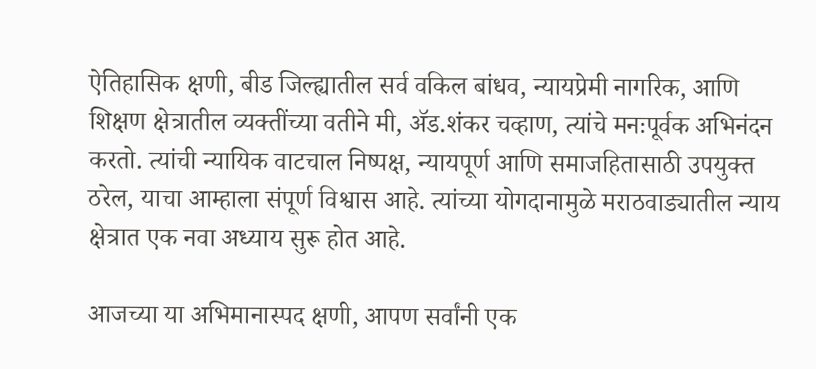ऐतिहासिक क्षणी, बीड जिल्ह्यातील सर्व वकिल बांधव, न्यायप्रेमी नागरिक, आणि शिक्षण क्षेत्रातील व्यक्तींच्या वतीने मी, ॲड.शंकर चव्हाण, त्यांचे मनःपूर्वक अभिनंदन करतो. त्यांची न्यायिक वाटचाल निष्पक्ष, न्यायपूर्ण आणि समाजहितासाठी उपयुक्त ठरेल, याचा आम्हाला संपूर्ण विश्वास आहे. त्यांच्या योगदानामुळे मराठवाड्यातील न्याय क्षेत्रात एक नवा अध्याय सुरू होत आहे.

आजच्या या अभिमानास्पद क्षणी, आपण सर्वांनी एक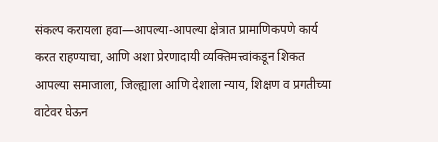संकल्प करायला हवा—आपल्या-आपल्या क्षेत्रात प्रामाणिकपणे कार्य करत राहण्याचा, आणि अशा प्रेरणादायी व्यक्तिमत्त्वांकडून शिकत आपल्या समाजाला, जिल्ह्याला आणि देशाला न्याय, शिक्षण व प्रगतीच्या वाटेवर घेऊन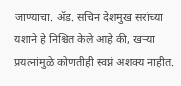जाण्याचा. ॲड. सचिन देशमुख सरांच्या यशाने हे निश्चित केले आहे की, खऱ्या प्रयत्नांमुळे कोणतीही स्वप्नं अशक्य नाहीत.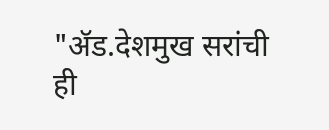"ॲड.देशमुख सरांची ही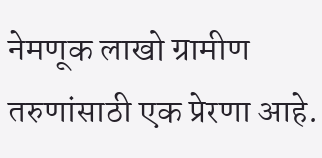नेमणूक लाखो ग्रामीण तरुणांसाठी एक प्रेरणा आहे.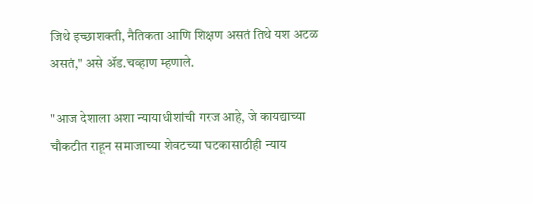जिथे इच्छाशक्ती, नैतिकता आणि शिक्षण असतं तिथे यश अटळ असतं," असे ॲड.चव्हाण म्हणाले.

"आज देशाला अशा न्यायाधीशांची गरज आहे, जे कायद्याच्या चौकटीत राहून समाजाच्या शेवटच्या घटकासाठीही न्याय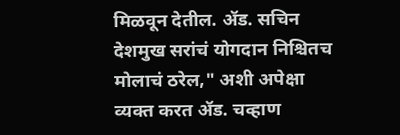मिळवून देतील. ॲड. सचिन देशमुख सरांचं योगदान निश्चितच मोलाचं ठरेल," अशी अपेक्षा व्यक्त करत ॲड. चव्हाण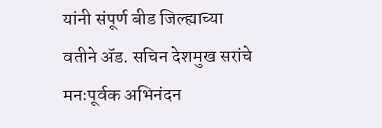यांनी संपूर्ण बीड जिल्ह्याच्या वतीने ॲड. सचिन देशमुख सरांचे मनःपूर्वक अभिनंदन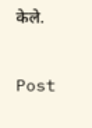केले.


Post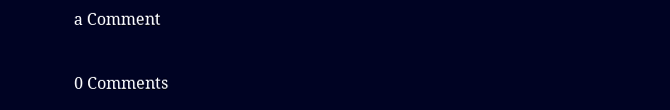a Comment

0 Comments